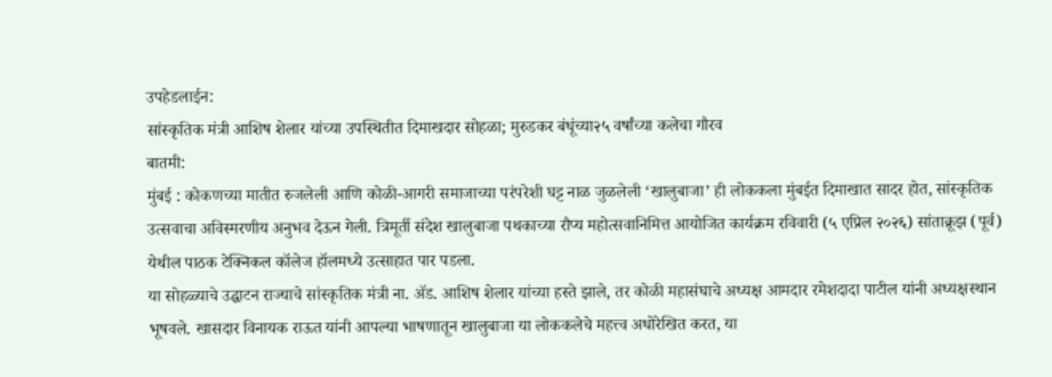उपहेडलाईन:
सांस्कृतिक मंत्री आशिष शेलार यांच्या उपस्थितीत दिमाखदार सोहळा; मुरुडकर बंधूंच्या२५ वर्षांच्या कलेचा गौरव
बातमी:
मुंबई : कोकणच्या मातीत रुजलेली आणि कोळी-आगरी समाजाच्या परंपरेशी घट्ट नाळ जुळलेली ‘खालुबाजा’ ही लोककला मुंबईत दिमाखात सादर होत, सांस्कृतिक उत्सवाचा अविस्मरणीय अनुभव देऊन गेली. त्रिमूर्ती संदेश खालुबाजा पथकाच्या रौप्य महोत्सवानिमित्त आयोजित कार्यक्रम रविवारी (५ एप्रिल २०२६) सांताक्रूझ (पूर्व) येथील पाठक टेक्निकल कॉलेज हॉलमध्ये उत्साहात पार पडला.
या सोहळ्याचे उद्घाटन राज्याचे सांस्कृतिक मंत्री ना. ॲड. आशिष शेलार यांच्या हस्ते झाले, तर कोळी महासंघाचे अध्यक्ष आमदार रमेशदादा पाटील यांनी अध्यक्षस्थान भूषवले. खासदार विनायक राऊत यांनी आपल्या भाषणातून खालुबाजा या लोककलेचे महत्त्व अधोरेखित करत, या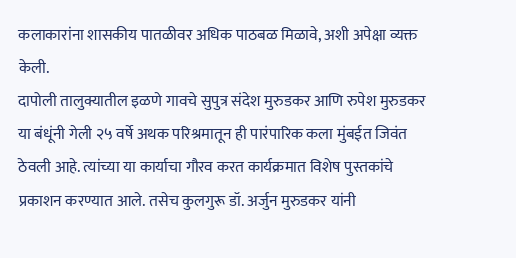कलाकारांना शासकीय पातळीवर अधिक पाठबळ मिळावे, अशी अपेक्षा व्यक्त केली.
दापोली तालुक्यातील इळणे गावचे सुपुत्र संदेश मुरुडकर आणि रुपेश मुरुडकर या बंधूंनी गेली २५ वर्षे अथक परिश्रमातून ही पारंपारिक कला मुंबईत जिवंत ठेवली आहे. त्यांच्या या कार्याचा गौरव करत कार्यक्रमात विशेष पुस्तकांचे प्रकाशन करण्यात आले. तसेच कुलगुरू डॉ. अर्जुन मुरुडकर यांनी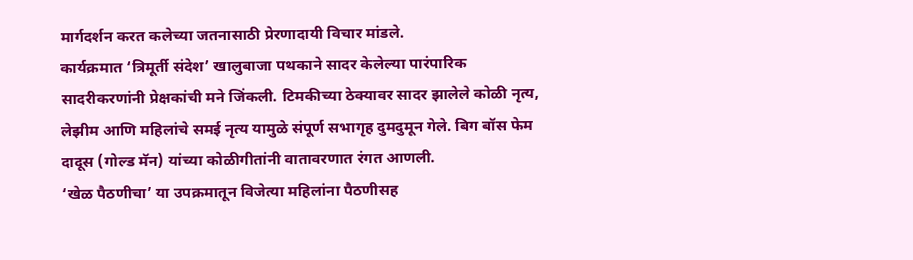मार्गदर्शन करत कलेच्या जतनासाठी प्रेरणादायी विचार मांडले.
कार्यक्रमात ‘त्रिमूर्ती संदेश’ खालुबाजा पथकाने सादर केलेल्या पारंपारिक सादरीकरणांनी प्रेक्षकांची मने जिंकली. टिमकीच्या ठेक्यावर सादर झालेले कोळी नृत्य, लेझीम आणि महिलांचे समई नृत्य यामुळे संपूर्ण सभागृह दुमदुमून गेले. बिग बॉस फेम दादूस (गोल्ड मॅन) यांच्या कोळीगीतांनी वातावरणात रंगत आणली.
‘खेळ पैठणीचा’ या उपक्रमातून विजेत्या महिलांना पैठणीसह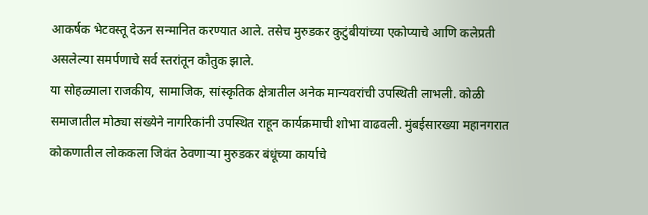आकर्षक भेटवस्तू देऊन सन्मानित करण्यात आले. तसेच मुरुडकर कुटुंबीयांच्या एकोप्याचे आणि कलेप्रती असलेल्या समर्पणाचे सर्व स्तरांतून कौतुक झाले.
या सोहळ्याला राजकीय, सामाजिक, सांस्कृतिक क्षेत्रातील अनेक मान्यवरांची उपस्थिती लाभली. कोळी समाजातील मोठ्या संख्येने नागरिकांनी उपस्थित राहून कार्यक्रमाची शोभा वाढवली. मुंबईसारख्या महानगरात कोकणातील लोककला जिवंत ठेवणाऱ्या मुरुडकर बंधूंच्या कार्याचे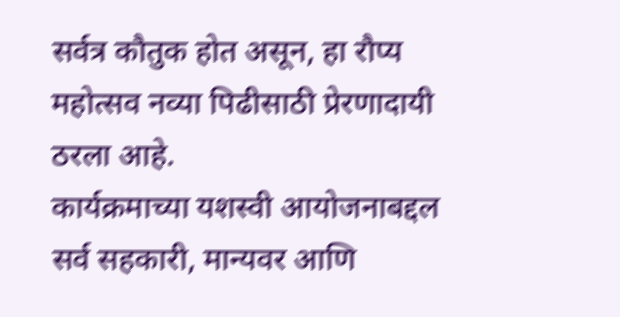सर्वत्र कौतुक होत असून, हा रौप्य महोत्सव नव्या पिढीसाठी प्रेरणादायी ठरला आहे.
कार्यक्रमाच्या यशस्वी आयोजनाबद्दल सर्व सहकारी, मान्यवर आणि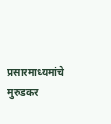प्रसारमाध्यमांचे मुरुडकर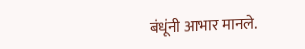बंधूंनी आभार मानले.